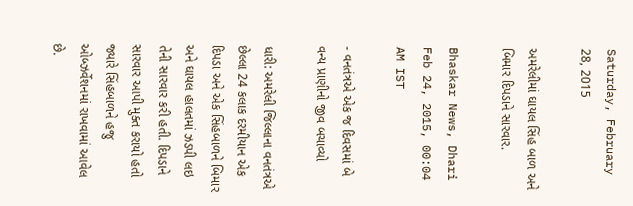Saturday, February 28, 2015

અમરેલીમાં ઘાયલ સિંહ બાળ અને બિમાર દિપડાને સારવાર.

Bhaskar News, Dhari Feb 24, 2015, 00:04 AM IST

- વનતંત્રએ એક જ દિવસમાં બે વન્ય પ્રાણીનો જીવ બચાવ્યો

ધારી: અમરેલી જિલ્લાના વનતંત્રએ છેલ્લા 24 કલાક દરમીયાન એક દિપડા અને એક સિંહબાળને બિમાર અને ઘાયલ હાલતમાં ઝડપી લઇ તેની સારવાર કરી હતી. દિપડાને સારવાર આપી મુક્ત કરાયો હતો જ્યારે સિંહબાળને હજુ ઓબ્ઝર્વેશનમાં રાખવામાં આવેલ છે.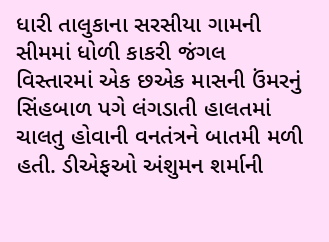ધારી તાલુકાના સરસીયા ગામની સીમમાં ધોળી કાકરી જંગલ વિસ્તારમાં એક છએક માસની ઉંમરનું સિંહબાળ પગે લંગડાતી હાલતમાં ચાલતુ હોવાની વનતંત્રને બાતમી મળી હતી. ડીએફઓ અંશુમન શર્માની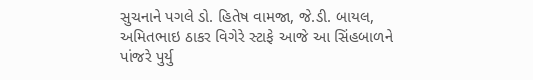સુચનાને પગલે ડો. હિતેષ વામજા, જે.ડી. બાયલ, અમિતભાઇ ઠાકર વિગેરે સ્ટાફે આજે આ સિંહબાળને પાંજરે પુર્યુ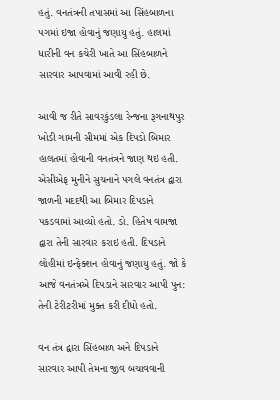હતું. વનતંત્રની તપાસમાં આ સિંહબાળના પગમાં ઇજા હોવાનું જણાયુ હતું. હાલમાં ધારીની વન કચેરી ખાતે આ સિંહબાળને સારવાર આપવામાં આવી રહી છે.

આવી જ રીતે સાવરકુંડલા રેન્જના રૂગનાથપુર ખોડી ગામની સીમમાં એક દિપડો બિમાર હાલતમાં હોવાની વનતંત્રને જાણ થઇ હતી. એસીએફ મુનીને સુચનાને પગલે વનતંત્ર દ્વારા જાળની મદદથી આ બિમાર દિપડાને પકડવામાં આવ્યો હતો. ડો. હિતેષ વામજા દ્વારા તેની સારવાર કરાઇ હતી. દિપડાને લોહીમાં ઇન્ફેક્શન હોવાનું જણાયુ હતું. જો કે આજે વનતંત્રએ દિપડાને સારવાર આપી પુન: તેની ટેરીટરીમાં મુક્ત કરી દીધો હતો.

વન તંત્ર દ્વારા સિંહબાળ અને દિપડાને સારવાર આપી તેમના જીવ બચાવવાની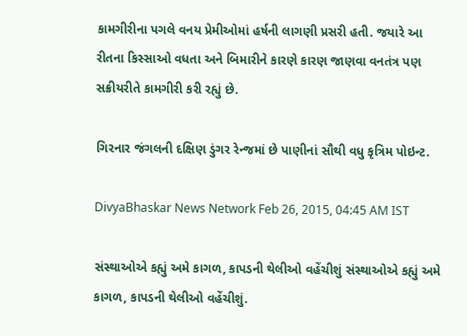કામગીરીના પગલે વનય પ્રેમીઓમાં હર્ષની લાગણી પ્રસરી હતી. જયારે આ રીતના કિસ્સાઓ વધતા અને બિમારીને કારણે કારણ જાણવા વનતંત્ર પણ સક્રીયરીતે કામગીરી કરી રહ્યું છે.

ગિરનાર જંગલની દક્ષિણ ડુંગર રેન્જમાં છે પાણીનાં સૌથી વધુ કૃત્રિમ પોઇન્ટ.

DivyaBhaskar News Network Feb 26, 2015, 04:45 AM IST

સંસ્થાઓએ કહ્યું અમે કાગળ, કાપડની થેલીઓ વહેંચીશું સંસ્થાઓએ કહ્યું અમે કાગળ, કાપડની થેલીઓ વહેંચીશું.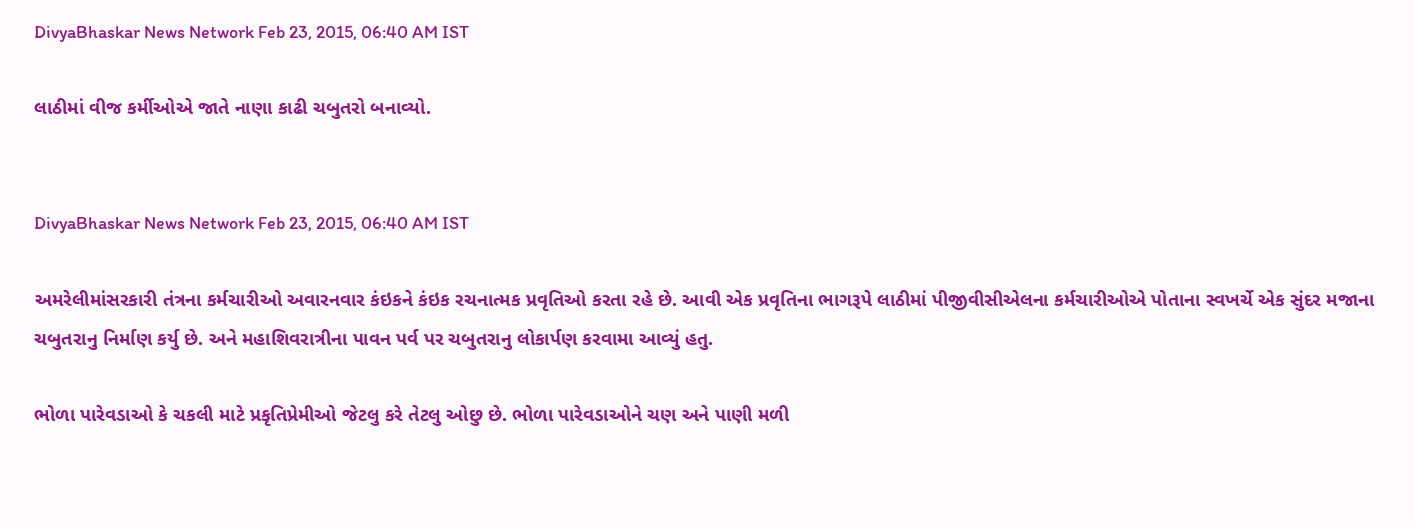DivyaBhaskar News Network Feb 23, 2015, 06:40 AM IST

લાઠીમાં વીજ કર્મીઓએ જાતે નાણા કાઢી ચબુતરો બનાવ્યો.


DivyaBhaskar News Network Feb 23, 2015, 06:40 AM IST

અમરેલીમાંસરકારી તંત્રના કર્મચારીઓ અવારનવાર કંઇકને કંઇક રચનાત્મક પ્રવૃતિઓ કરતા રહે છે. આવી એક પ્રવૃતિના ભાગરૂપે લાઠીમાં પીજીવીસીએલના કર્મચારીઓએ પોતાના સ્વખર્ચે એક સુંદર મજાના ચબુતરાનુ નિર્માણ કર્યુ છે. અને મહાશિવરાત્રીના પાવન પર્વ પર ચબુતરાનુ લોકાર્પણ કરવામા આવ્યું હતુ.

ભોળા પારેવડાઓ કે ચકલી માટે પ્રકૃતિપ્રેમીઓ જેટલુ કરે તેટલુ ઓછુ છે. ભોળા પારેવડાઓને ચણ અને પાણી મળી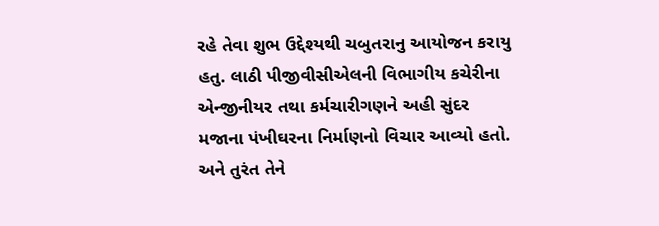રહે તેવા શુભ ઉદ્દેશ્યથી ચબુતરાનુ આયોજન કરાયુ હતુ. લાઠી પીજીવીસીએલની વિભાગીય કચેરીના એન્જીનીયર તથા કર્મચારીગણને અહી સુંદર મજાના પંખીઘરના નિર્માણનો વિચાર આવ્યો હતો. અને તુરંત તેને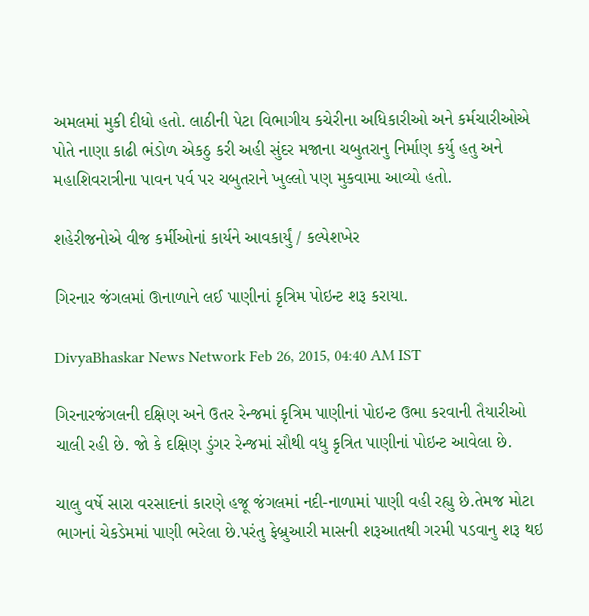અમલમાં મુકી દીધો હતો. લાઠીની પેટા વિભાગીય કચેરીના અધિકારીઓ અને કર્મચારીઓએ પોતે નાણા કાઢી ભંડોળ એકઠુ કરી અહી સુંદર મજાના ચબુતરાનુ નિર્માણ કર્યુ હતુ અને મહાશિવરાત્રીના પાવન પર્વ પર ચબુતરાને ખુલ્લો પણ મુકવામા આવ્યો હતો.

શહેરીજનોએ વીજ કર્મીઓનાં કાર્યને આવકાર્યું / કલ્પેશખેર

ગિરનાર જંગલમાં ઊનાળાને લઈ પાણીનાં કૃત્રિમ પોઇન્ટ શરૂ કરાયા.

DivyaBhaskar News Network Feb 26, 2015, 04:40 AM IST

ગિરનારજંગલની દક્ષિણ અને ઉતર રેન્જમાં કૃત્રિમ પાણીનાં પોઇન્ટ ઉભા કરવાની તૈયારીઓ ચાલી રહી છે. જો કે દક્ષિણ ડુંગર રેન્જમાં સૌથી વધુ કૃત્રિત પાણીનાં પોઇન્ટ આવેલા છે.

ચાલુ વર્ષે સારા વરસાદનાં કારણે હજૂ જંગલમાં નદી-નાળામાં પાણી વહી રહ્યુ છે.તેમજ મોટા ભાગનાં ચેકડેમમાં પાણી ભરેલા છે.પરંતુ ફેબ્રુઆરી માસની શરૂઆતથી ગરમી પડવાનુ શરૂ થઇ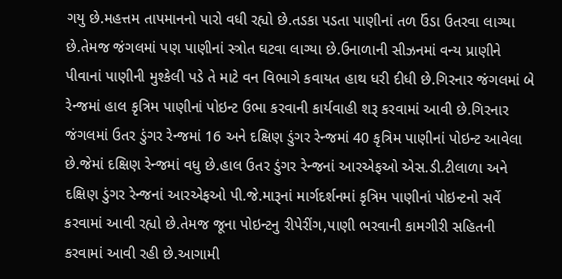ગયુ છે.મહત્તમ તાપમાનનો પારો વધી રહ્યો છે.તડકા પડતા પાણીનાં તળ ઉંડા ઉતરવા લાગ્યા છે.તેમજ જંગલમાં પણ પાણીનાં સ્ત્રોત ઘટવા લાગ્યા છે.ઉનાળાની સીઝનમાં વન્ય પ્રાણીને પીવાનાં પાણીની મુશ્કેલી પડે તે માટે વન વિભાગે કવાયત હાથ ધરી દીધી છે.ગિરનાર જંગલમાં બે રેન્જમાં હાલ કૃત્રિમ પાણીનાં પોઇન્ટ ઉભા કરવાની કાર્યવાહી શરૂ કરવામાં આવી છે.ગિરનાર જંગલમાં ઉતર ડુંગર રેન્જમાં 16 અને દક્ષિણ ડુંગર રેન્જમાં 40 કૃત્રિમ પાણીનાં પોઇન્ટ આવેલા છે.જેમાં દક્ષિણ રેન્જમાં વધુ છે.હાલ ઉતર ડુંગર રેન્જનાં આરએફઓ એસ.ડી.ટીલાળા અને દક્ષિણ ડુંગર રેન્જનાં આરએફઓ પી.જે.મારૂનાં માર્ગદર્શનમાં કૃત્રિમ પાણીનાં પોઇન્ટનો સર્વે કરવામાં આવી રહ્યો છે.તેમજ જૂના પોઇન્ટનુ રીપેરીંગ,પાણી ભરવાની કામગીરી સહિતની કરવામાં આવી રહી છે.આગામી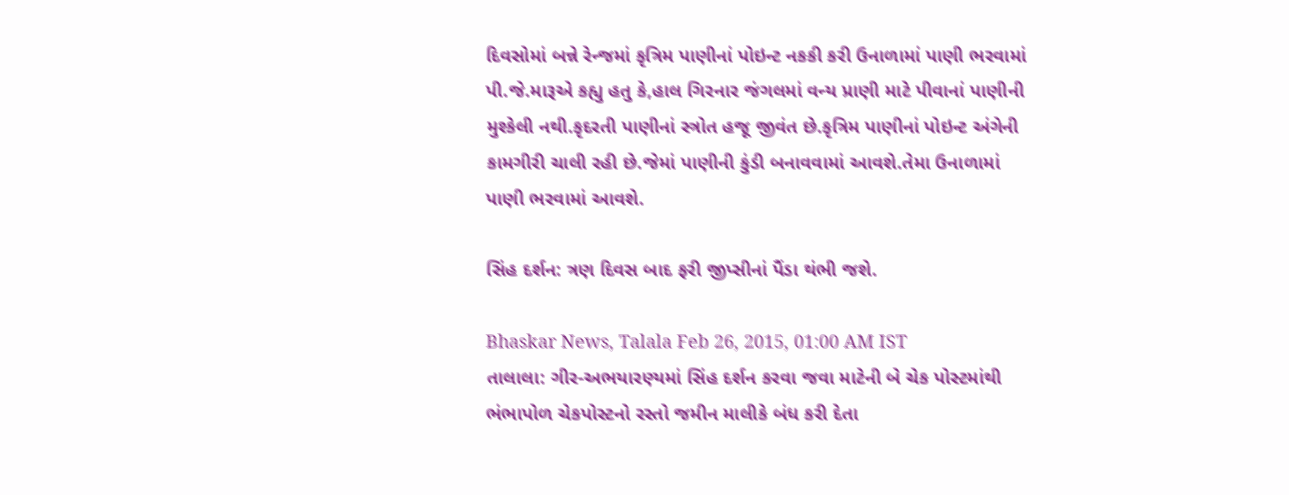દિવસોમાં બન્ને રેન્જમાં કૃત્રિમ પાણીનાં પોઇન્ટ નકકી કરી ઉનાળામાં પાણી ભરવામાં પી.જે.મારૂએ કહ્યુ હતુ કે,હાલ ગિરનાર જંગલમાં વન્ય પ્રાણી માટે પીવાનાં પાણીની મુશ્કેલી નથી.કૃદરતી પાણીનાં સ્ત્રોત હજૂ જીવંત છે.કૃત્રિમ પાણીનાં પોઇન્ટ અંગેની કામગીરી ચાલી રહી છે.જેમાં પાણીની કુંડી બનાવવામાં આવશે.તેમા ઉનાળામાં પાણી ભરવામાં આવશે.

સિંહ દર્શન: ત્રણ દિવસ બાદ ફરી જીપ્સીનાં પૈંડા થંભી જશે.

Bhaskar News, Talala Feb 26, 2015, 01:00 AM IST
તાલાલા: ગીર-અભયારણ્યમાં સિંહ દર્શન કરવા જવા માટેની બે ચેક પોસ્ટમાંથી ભંભાપોળ ચેકપોસ્ટનો રસ્તો જમીન માલીકે બંધ કરી દેતા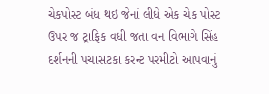ચેકપોસ્ટ બંધ થઇ જેનાં લીધે એક ચેક પોસ્ટ ઉપર જ ટ્રાફિક વધી જતા વન વિભાગે સિંહ દર્શનની પચાસટકા કરન્ટ પરમીટો આપવાનું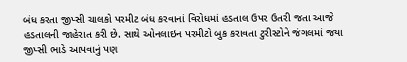બંધ કરતા જીપ્સી ચાલકો પરમીટ બંધ કરવાનાં વિરોધમાં હડતાલ ઉપર ઉતરી જતા આજે હડતાલની જાહેરાત કરી છે. સાથે ઓનલાઇન પરમીટો બુક કરાવતા ટુરીસ્ટોને જંગલમાં જયા જીપ્સી ભાડે આપવાનું પણ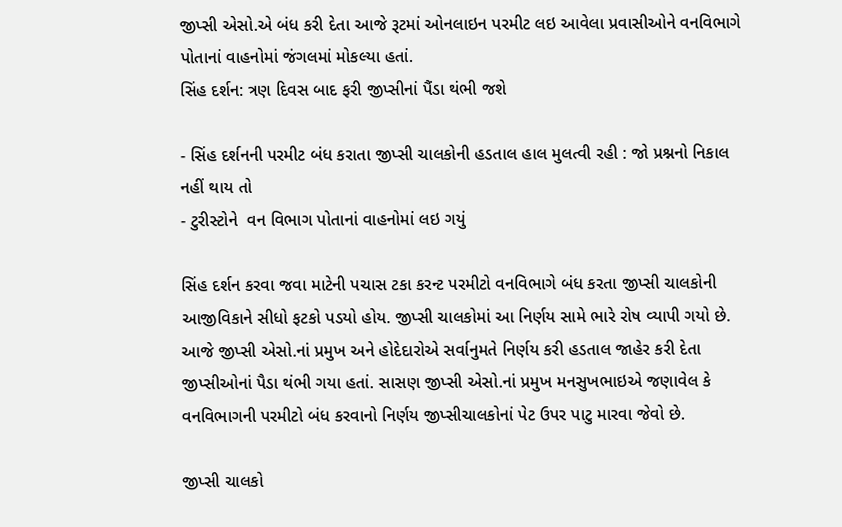જીપ્સી એસો.એ બંધ કરી દેતા આજે રૂટમાં ઓનલાઇન પરમીટ લઇ આવેલા પ્રવાસીઓને વનવિભાગે પોતાનાં વાહનોમાં જંગલમાં મોકલ્યા હતાં.
સિંહ દર્શન: ત્રણ દિવસ બાદ ફરી જીપ્સીનાં પૈંડા થંભી જશે

- સિંહ દર્શનની પરમીટ બંધ કરાતા જીપ્સી ચાલકોની હડતાલ હાલ મુલત્વી રહી : જો પ્રશ્નનો નિકાલ નહીં થાય તો
- ટુરીસ્ટોને  વન વિભાગ પોતાનાં વાહનોમાં લઇ ગયું

સિંહ દર્શન કરવા જવા માટેની પચાસ ટકા કરન્ટ પરમીટો વનવિભાગે બંધ કરતા જીપ્સી ચાલકોની આજીવિકાને સીધો ફટકો પડયો હોય. જીપ્સી ચાલકોમાં આ નિર્ણય સામે ભારે રોષ વ્યાપી ગયો છે. આજે જીપ્સી એસો.નાં પ્રમુખ અને હોદેદારોએ સર્વાનુમતે નિર્ણય કરી હડતાલ જાહેર કરી દેતા જીપ્સીઓનાં પૈડા થંભી ગયા હતાં. સાસણ જીપ્સી એસો.નાં પ્રમુખ મનસુખભાઇએ જણાવેલ કે વનવિભાગની પરમીટો બંધ કરવાનો નિર્ણય જીપ્સીચાલકોનાં પેટ ઉપર પાટુ મારવા જેવો છે.

જીપ્સી ચાલકો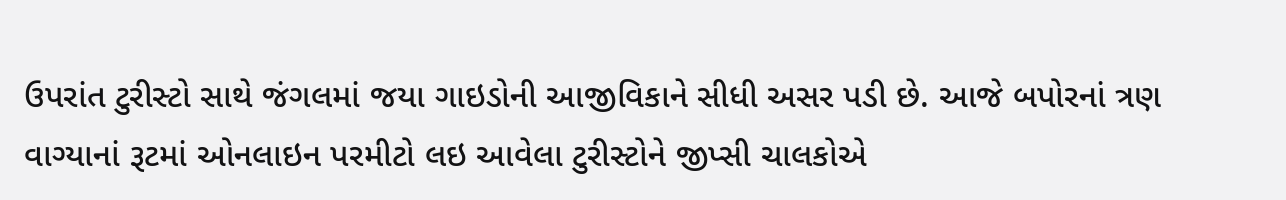ઉપરાંત ટુરીસ્ટો સાથે જંગલમાં જયા ગાઇડોની આજીવિકાને સીધી અસર પડી છે. આજે બપોરનાં ત્રણ વાગ્યાનાં રૂટમાં ઓનલાઇન પરમીટો લઇ આવેલા ટુરીસ્ટોને જીપ્સી ચાલકોએ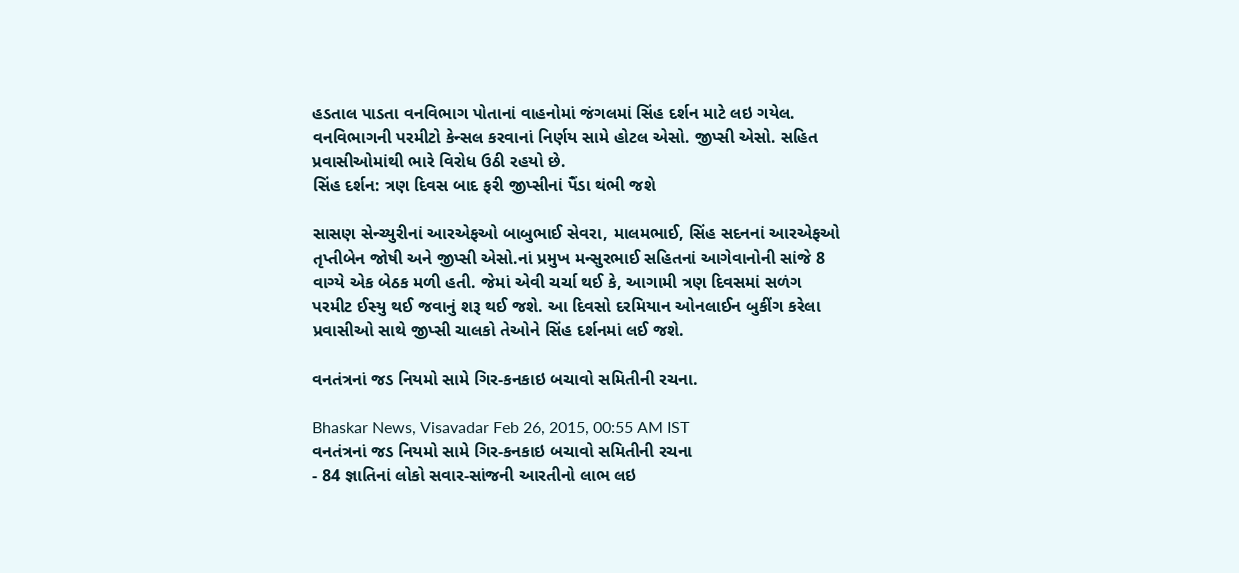હડતાલ પાડતા વનવિભાગ પોતાનાં વાહનોમાં જંગલમાં સિંહ દર્શન માટે લઇ ગયેલ. વનવિભાગની પરમીટો કેન્સલ કરવાનાં નિર્ણય સામે હોટલ એસો. જીપ્સી એસો. સહિત પ્રવાસીઓમાંથી ભારે વિરોધ ઉઠી રહયો છે.
સિંહ દર્શન: ત્રણ દિવસ બાદ ફરી જીપ્સીનાં પૈંડા થંભી જશે

સાસણ સેન્ચ્યુરીનાં આરએફઓ બાબુભાઈ સેવરા, માલમભાઈ, સિંહ સદનનાં આરએફઓ તૃપ્તીબેન જોષી અને જીપ્સી એસો.નાં પ્રમુખ મન્સુરભાઈ સહિતનાં આગેવાનોની સાંજે 8 વાગ્યે એક બેઠક મળી હતી. જેમાં એવી ચર્ચા થઈ કે, આગામી ત્રણ દિવસમાં સળંગ પરમીટ ઈસ્યુ થઈ જવાનું શરૂ થઈ જશે. આ દિવસો દરમિયાન ઓનલાઈન બુકીંગ કરેલા પ્રવાસીઓ સાથે જીપ્સી ચાલકો તેઓને સિંહ દર્શનમાં લઈ જશે.

વનતંત્રનાં જડ નિયમો સામે ગિર-કનકાઇ બચાવો સમિતીની રચના.

Bhaskar News, Visavadar Feb 26, 2015, 00:55 AM IST
વનતંત્રનાં જડ નિયમો સામે ગિર-કનકાઇ બચાવો સમિતીની રચના
- 84 જ્ઞાતિનાં લોકો સવાર-સાંજની આરતીનો લાભ લઇ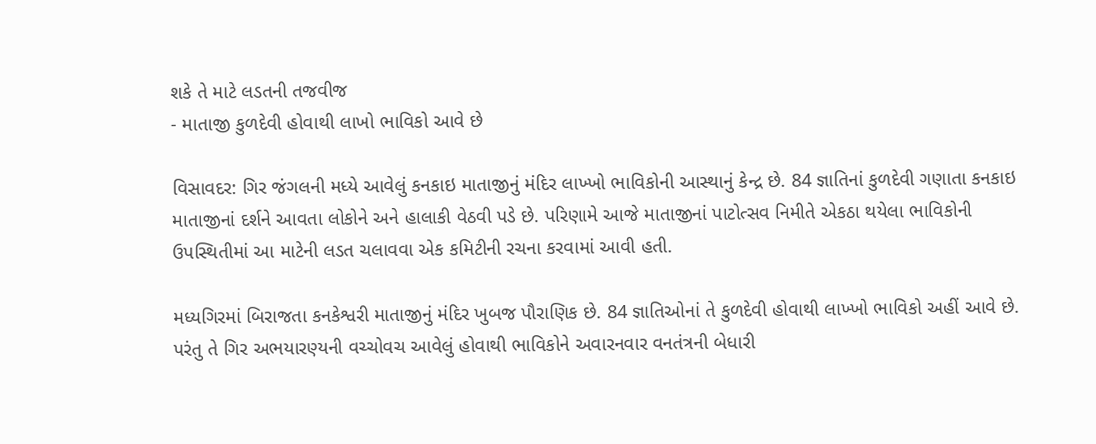શકે તે માટે લડતની તજવીજ
- માતાજી કુળદેવી હોવાથી લાખો ભાવિકો આવે છે

વિસાવદર: ગિર જંગલની મધ્યે આવેલું કનકાઇ માતાજીનું મંદિર લાખ્ખો ભાવિકોની આસ્થાનું કેન્દ્ર છે. 84 જ્ઞાતિનાં કુળદેવી ગણાતા કનકાઇ માતાજીનાં દર્શને આવતા લોકોને અને હાલાકી વેઠવી પડે છે. પરિણામે આજે માતાજીનાં પાટોત્સવ નિમીતે એકઠા થયેલા ભાવિકોની ઉપસ્થિતીમાં આ માટેની લડત ચલાવવા એક કમિટીની રચના કરવામાં આવી હતી.

મધ્યગિરમાં બિરાજતા કનકેશ્વરી માતાજીનું મંદિર ખુબજ પૌરાણિક છે. 84 જ્ઞાતિઓનાં તે કુળદેવી હોવાથી લાખ્ખો ભાવિકો અહીં આવે છે. પરંતુ તે ગિર અભયારણ્યની વચ્ચોવચ આવેલું હોવાથી ભાવિકોને અવારનવાર વનતંત્રની બેધારી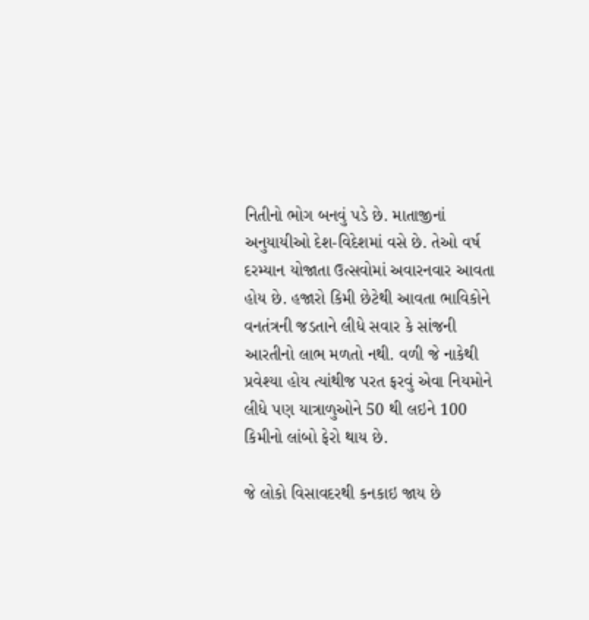નિતીનો ભોગ બનવું પડે છે. માતાજીનાં અનુયાયીઓ દેશ-વિદેશમાં વસે છે. તેઓ વર્ષ દરમ્યાન યોજાતા ઉત્સવોમાં અવારનવાર આવતા હોય છે. હજારો કિમી છેટેથી આવતા ભાવિકોને વનતંત્રની જડતાને લીધે સવાર કે સાંજની આરતીનો લાભ મળતો નથી. વળી જે નાકેથી પ્રવેશ્યા હોય ત્યાંથીજ પરત ફરવું એવા નિયમોને લીધે પણ યાત્રાળુઓને 50 થી લઇને 100 કિમીનો લાંબો ફેરો થાય છે.

જે લોકો વિસાવદરથી કનકાઇ જાય છે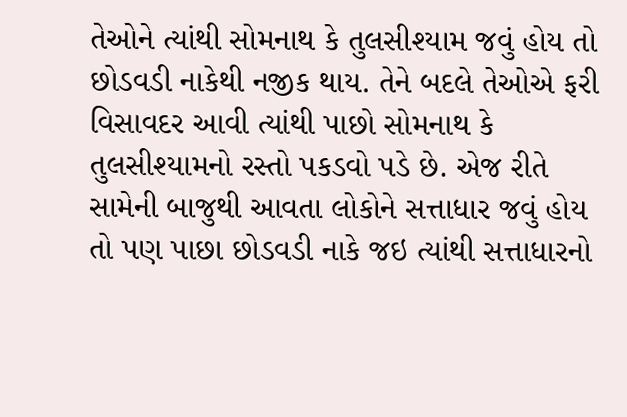તેઓને ત્યાંથી સોમનાથ કે તુલસીશ્યામ જવું હોય તો છોડવડી નાકેથી નજીક થાય. તેને બદલે તેઓએ ફરી વિસાવદર આવી ત્યાંથી પાછો સોમનાથ કે તુલસીશ્યામનો રસ્તો પકડવો પડે છે. એજ રીતે સામેની બાજુથી આવતા લોકોને સત્તાધાર જવું હોય તો પણ પાછા છોડવડી નાકે જઇ ત્યાંથી સત્તાધારનો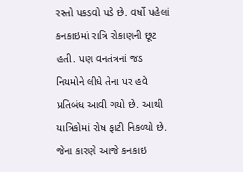રસ્તો પકડવો પડે છે. વર્ષો પહેલાં કનકાઇમાં રાત્રિ રોકાણની છૂટ હતી. પણ વનતંત્રનાં જડ નિયમોને લીધે તેના પર હવે પ્રતિબંધ આવી ગયો છે. આથી યાત્રિકોમાં રોષ ફાટી નિકળ્યો છે. જેના કારણે આજે કનકાઇ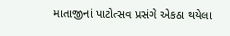માતાજીનાં પાટોત્સવ પ્રસંગે એકઠા થયેલા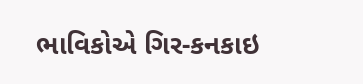ભાવિકોએ ગિર-કનકાઇ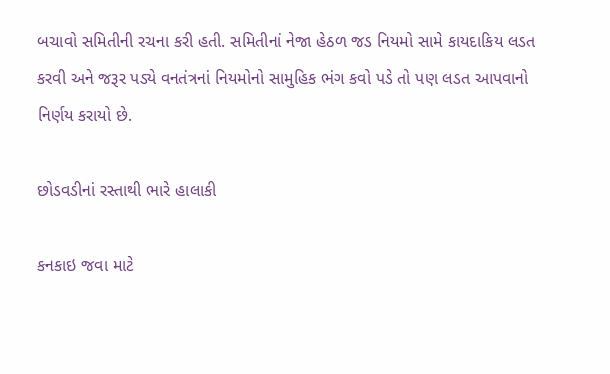બચાવો સમિતીની રચના કરી હતી. સમિતીનાં નેજા હેઠળ જડ નિયમો સામે કાયદાકિય લડત કરવી અને જરૂર પડ્યે વનતંત્રનાં નિયમોનો સામુહિક ભંગ કવો પડે તો પણ લડત આપવાનો નિર્ણય કરાયો છે.

છોડવડીનાં રસ્તાથી ભારે હાલાકી

કનકાઇ જવા માટે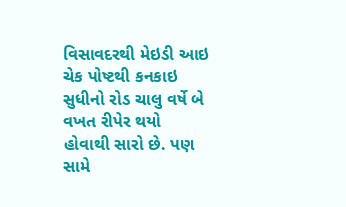વિસાવદરથી મેઇડી આઇ ચેક પોષ્ટથી કનકાઇ સુધીનો રોડ ચાલુ વર્ષે બે વખત રીપેર થયો હોવાથી સારો છે. પણ સામે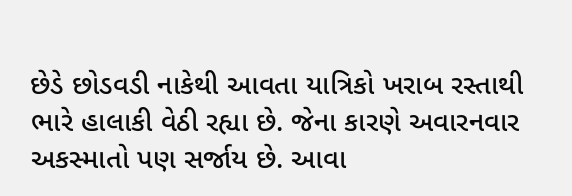છેડે છોડવડી નાકેથી આવતા યાત્રિકો ખરાબ રસ્તાથી ભારે હાલાકી વેઠી રહ્યા છે. જેના કારણે અવારનવાર અકસ્માતો પણ સર્જાય છે. આવા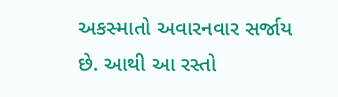અકસ્માતો અવારનવાર સર્જાય છે. આથી આ રસ્તો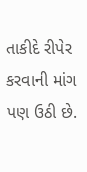તાકીદે રીપેર કરવાની માંગ પણ ઉઠી છે.